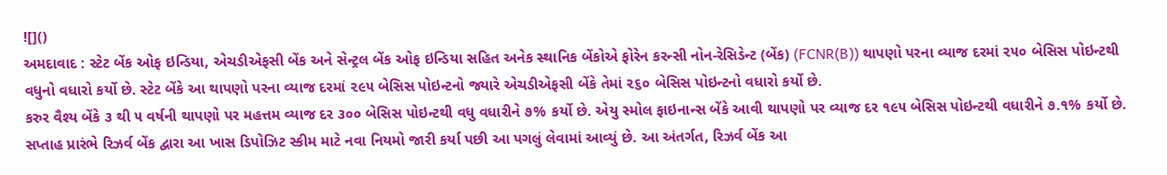![]()
અમદાવાદ : સ્ટેટ બેંક ઓફ ઇન્ડિયા, એચડીએફસી બેંક અને સેન્ટ્રલ બેંક ઓફ ઇન્ડિયા સહિત અનેક સ્થાનિક બેંકોએ ફોરેન કરન્સી નોન-રેસિડેન્ટ (બેંક) (FCNR(B)) થાપણો પરના વ્યાજ દરમાં ૨૫૦ બેસિસ પોઇન્ટથી વધુનો વધારો કર્યો છે. સ્ટેટ બેંકે આ થાપણો પરના વ્યાજ દરમાં ૨૯૫ બેસિસ પોઇન્ટનો જ્યારે એચડીએફસી બેંકે તેમાં ૨૬૦ બેસિસ પોઇન્ટનો વધારો કર્યો છે.
કરુર વૈશ્ય બેંકે ૩ થી ૫ વર્ષની થાપણો પર મહત્તમ વ્યાજ દર ૩૦૦ બેસિસ પોઇન્ટથી વધુ વધારીને ૭% કર્યો છે. એયુ સ્મોલ ફાઇનાન્સ બેંકે આવી થાપણો પર વ્યાજ દર ૧૯૫ બેસિસ પોઇન્ટથી વધારીને ૭.૧% કર્યો છે.
સપ્તાહ પ્રારંભે રિઝર્વ બેંક દ્વારા આ ખાસ ડિપોઝિટ સ્કીમ માટે નવા નિયમો જારી કર્યા પછી આ પગલું લેવામાં આવ્યું છે. આ અંતર્ગત, રિઝર્વ બેંક આ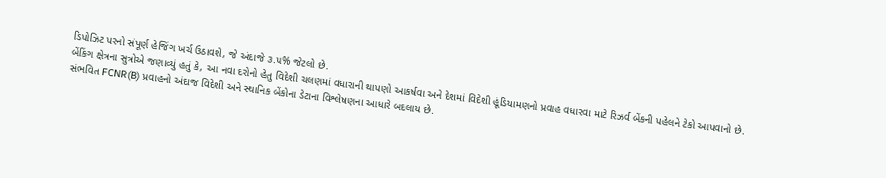ડિપોઝિટ પરનો સંપૂર્ણ હેજિંગ ખર્ચ ઉઠાવશે, જે અંદાજે ૩.૫% જેટલો છે.
બેંકિંગ ક્ષેત્રના સુત્રોએ જણાવ્યું હતું કે, આ નવા દરોનો હેતુ વિદેશી ચલણમાં વધારાની થાપણો આકર્ષવા અને દેશમાં વિદેશી હૂંડિયામણનો પ્રવાહ વધારવા માટે રિઝર્વ બેંકની પહેલને ટેકો આપવાનો છે.
સંભવિત FCNR(B) પ્રવાહનો અંદાજ વિદેશી અને સ્થાનિક બેંકોના ડેટાના વિશ્લેષણના આધારે બદલાય છે.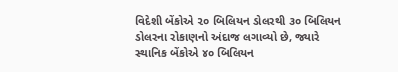વિદેશી બેંકોએ ૨૦ બિલિયન ડોલરથી ૩૦ બિલિયન ડોલરના રોકાણનો અંદાજ લગાવ્યો છે, જ્યારે સ્થાનિક બેંકોએ ૪૦ બિલિયન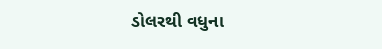ડોલરથી વધુના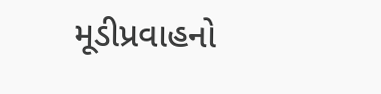મૂડીપ્રવાહનો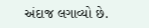અંદાજ લગાવ્યો છે.